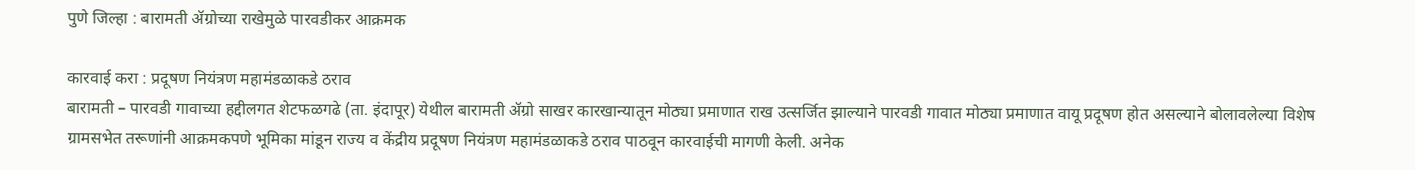पुणे जिल्हा : बारामती ॲग्रोच्या राखेमुळे पारवडीकर आक्रमक

कारवाई करा : प्रदूषण नियंत्रण महामंडळाकडे ठराव
बारामती – पारवडी गावाच्या हद्दीलगत शेटफळगढे (ता. इंदापूर) येथील बारामती ॲग्रो साखर कारखान्यातून मोठ्या प्रमाणात राख उत्सर्जित झाल्याने पारवडी गावात मोठ्या प्रमाणात वायू प्रदूषण होत असल्याने बोलावलेल्या विशेष ग्रामसभेत तरूणांनी आक्रमकपणे भूमिका मांडून राज्य व केंद्रीय प्रदूषण नियंत्रण महामंडळाकडे ठराव पाठवून कारवाईची मागणी केली. अनेक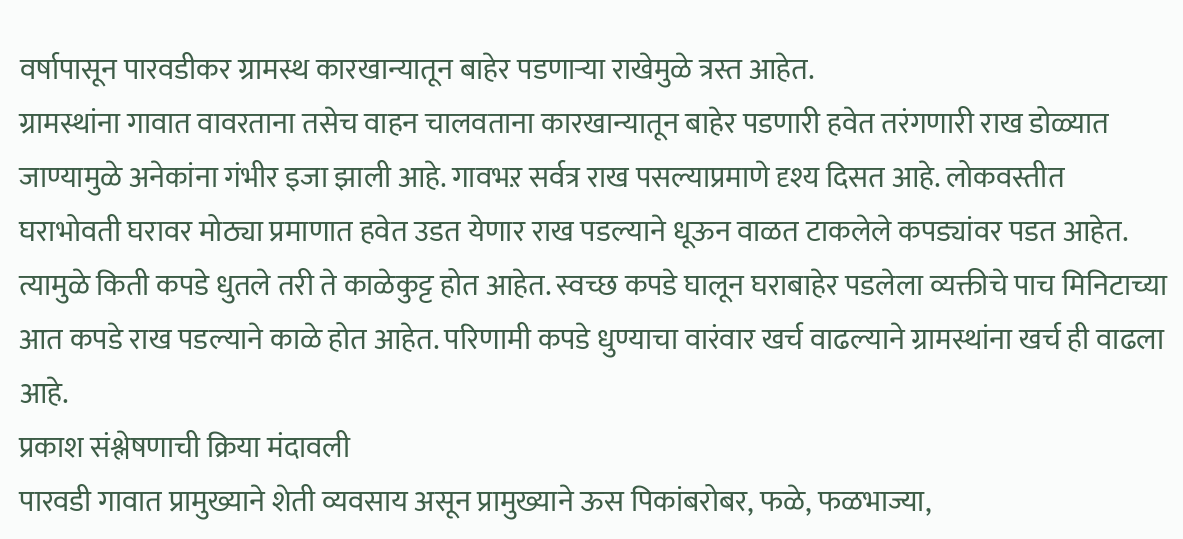वर्षापासून पारवडीकर ग्रामस्थ कारखान्यातून बाहेर पडणाऱ्या राखेमुळे त्रस्त आहेत.
ग्रामस्थांना गावात वावरताना तसेच वाहन चालवताना कारखान्यातून बाहेर पडणारी हवेत तरंगणारी राख डोळ्यात जाण्यामुळे अनेकांना गंभीर इजा झाली आहे. गावभऱ सर्वत्र राख पसल्याप्रमाणे दृश्य दिसत आहे. लोकवस्तीत घराभोवती घरावर मोठ्या प्रमाणात हवेत उडत येणार राख पडल्याने धूऊन वाळत टाकलेले कपड्यांवर पडत आहेत. त्यामुळे किती कपडे धुतले तरी ते काळेकुट्ट होत आहेत. स्वच्छ कपडे घालून घराबाहेर पडलेला व्यक्तीचे पाच मिनिटाच्या आत कपडे राख पडल्याने काळे होत आहेत. परिणामी कपडे धुण्याचा वारंवार खर्च वाढल्याने ग्रामस्थांना खर्च ही वाढला आहे.
प्रकाश संश्लेषणाची क्रिया मंदावली
पारवडी गावात प्रामुख्याने शेती व्यवसाय असून प्रामुख्याने ऊस पिकांबरोबर, फळे, फळभाज्या,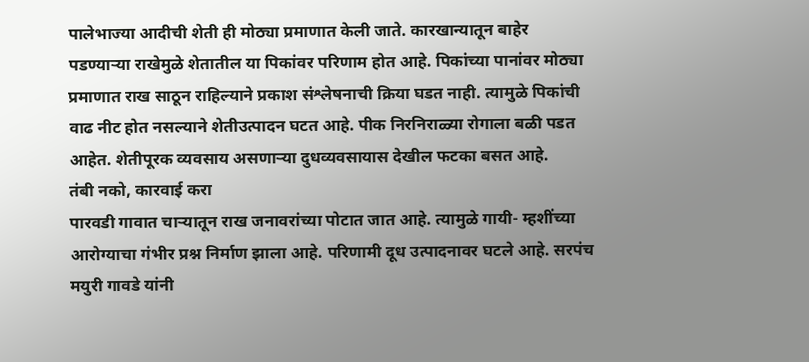पालेभाज्या आदीची शेती ही मोठ्या प्रमाणात केली जाते. कारखान्यातून बाहेर पडण्याऱ्या राखेमुळे शेतातील या पिकांवर परिणाम होत आहे. पिकांच्या पानांवर मोठ्या प्रमाणात राख साठून राहिल्याने प्रकाश संश्लेषनाची क्रिया घडत नाही. त्यामुळे पिकांची वाढ नीट होत नसल्याने शेतीउत्पादन घटत आहे. पीक निरनिराळ्या रोगाला बळी पडत आहेत. शेतीपूरक व्यवसाय असणाऱ्या दुधव्यवसायास देखील फटका बसत आहे.
तंबी नको, कारवाई करा
पारवडी गावात चाऱ्यातून राख जनावरांच्या पोटात जात आहे. त्यामुळे गायी- म्हशींच्या आरोग्याचा गंभीर प्रश्न निर्माण झाला आहे. परिणामी दूध उत्पादनावर घटले आहे. सरपंच मयुरी गावडे यांनी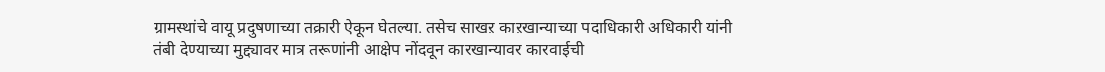ग्रामस्थांचे वायू प्रदुषणाच्या तक्रारी ऐकून घेतल्या. तसेच साखऱ काऱखान्याच्या पदाधिकारी अधिकारी यांनी तंबी देण्याच्या मुद्द्यावर मात्र तरूणांनी आक्षेप नोंदवून कारखान्यावर कारवाईची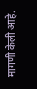मागणी केली आहे.